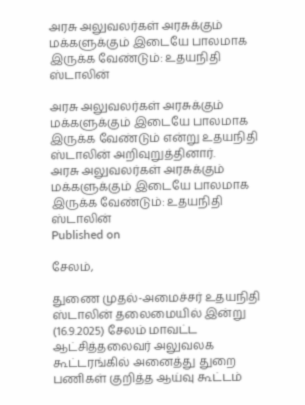அரசு அலுவலர்கள் அரசுக்கும் மக்களுக்கும் இடையே பாலமாக இருக்க வேண்டும்: உதயநிதி ஸ்டாலின்

அரசு அலுவலர்கள் அரசுக்கும் மக்களுக்கும் இடையே பாலமாக இருக்க வேண்டும் என்று உதயநிதி ஸ்டாலின் அறிவுறுத்தினார்.
அரசு அலுவலர்கள் அரசுக்கும் மக்களுக்கும் இடையே பாலமாக இருக்க வேண்டும்: உதயநிதி ஸ்டாலின்
Published on

சேலம்,

துணை முதல்-அமைச்சர் உதயநிதி ஸ்டாலின் தலைமையில் இன்று (16.9.2025) சேலம் மாவட்ட ஆட்சித்தலைவர் அலுவலக கூட்டரங்கில் அனைத்து துறை பணிகள் குறித்த ஆய்வு கூட்டம்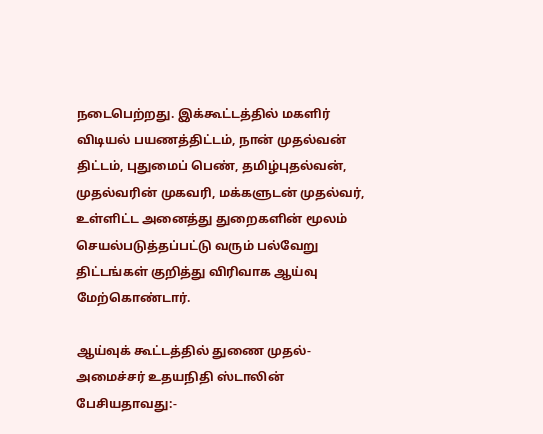நடைபெற்றது. இக்கூட்டத்தில் மகளிர் விடியல் பயணத்திட்டம், நான் முதல்வன் திட்டம், புதுமைப் பெண், தமிழ்புதல்வன், முதல்வரின் முகவரி, மக்களுடன் முதல்வர், உள்ளிட்ட அனைத்து துறைகளின் மூலம் செயல்படுத்தப்பட்டு வரும் பல்வேறு திட்டங்கள் குறித்து விரிவாக ஆய்வு மேற்கொண்டார்.

ஆய்வுக் கூட்டத்தில் துணை முதல்-அமைச்சர் உதயநிதி ஸ்டாலின் பேசியதாவது:-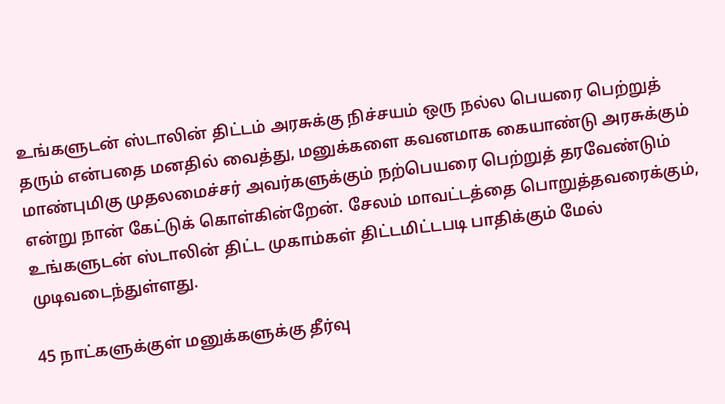உங்களுடன் ஸ்டாலின் திட்டம் அரசுக்கு நிச்சயம் ஒரு நல்ல பெயரை பெற்றுத் தரும் என்பதை மனதில் வைத்து, மனுக்களை கவனமாக கையாண்டு அரசுக்கும் மாண்புமிகு முதலமைச்சர் அவர்களுக்கும் நற்பெயரை பெற்றுத் தரவேண்டும் என்று நான் கேட்டுக் கொள்கின்றேன். சேலம் மாவட்டத்தை பொறுத்தவரைக்கும், உங்களுடன் ஸ்டாலின் திட்ட முகாம்கள் திட்டமிட்டபடி பாதிக்கும் மேல் முடிவடைந்துள்ளது.

45 நாட்களுக்குள் மனுக்களுக்கு தீர்வு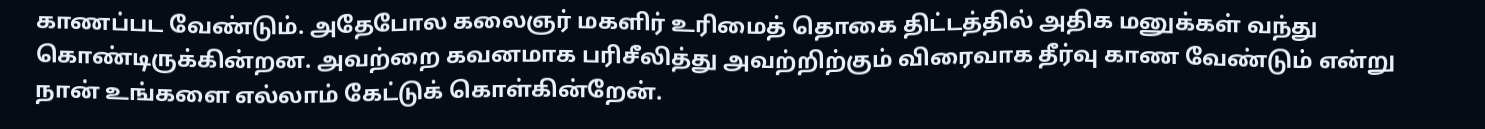காணப்பட வேண்டும். அதேபோல கலைஞர் மகளிர் உரிமைத் தொகை திட்டத்தில் அதிக மனுக்கள் வந்து கொண்டிருக்கின்றன. அவற்றை கவனமாக பரிசீலித்து அவற்றிற்கும் விரைவாக தீர்வு காண வேண்டும் என்று நான் உங்களை எல்லாம் கேட்டுக் கொள்கின்றேன்.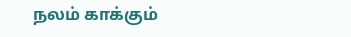நலம் காக்கும்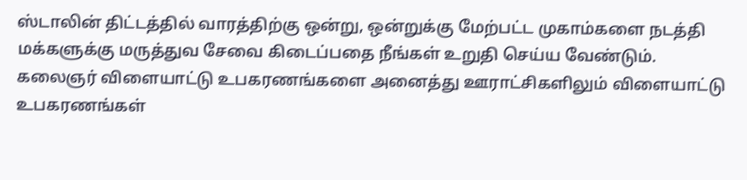ஸ்டாலின் திட்டத்தில் வாரத்திற்கு ஒன்று, ஒன்றுக்கு மேற்பட்ட முகாம்களை நடத்தி மக்களுக்கு மருத்துவ சேவை கிடைப்பதை நீங்கள் உறுதி செய்ய வேண்டும். கலைஞர் விளையாட்டு உபகரணங்களை அனைத்து ஊராட்சிகளிலும் விளையாட்டு உபகரணங்கள்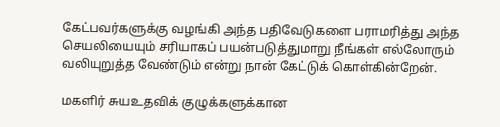கேட்பவர்களுக்கு வழங்கி அந்த பதிவேடுகளை பராமரித்து அந்த செயலியையும் சரியாகப் பயன்படுத்துமாறு நீங்கள் எல்லோரும் வலியுறுத்த வேண்டும் என்று நான் கேட்டுக் கொள்கின்றேன்.

மகளிர் சுயஉதவிக் குழுக்களுக்கான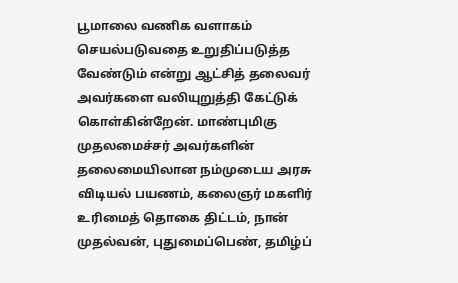பூமாலை வணிக வளாகம் செயல்படுவதை உறுதிப்படுத்த வேண்டும் என்று ஆட்சித் தலைவர் அவர்களை வலியுறுத்தி கேட்டுக் கொள்கின்றேன். மாண்புமிகு முதலமைச்சர் அவர்களின் தலைமையிலான நம்முடைய அரசு விடியல் பயணம், கலைஞர் மகளிர் உரிமைத் தொகை திட்டம், நான் முதல்வன், புதுமைப்பெண், தமிழ்ப்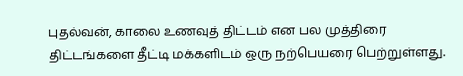புதல்வன், காலை உணவுத் திட்டம் என பல முத்திரை திட்டங்களை தீட்டி மக்களிடம் ஒரு நற்பெயரை பெற்றுள்ளது.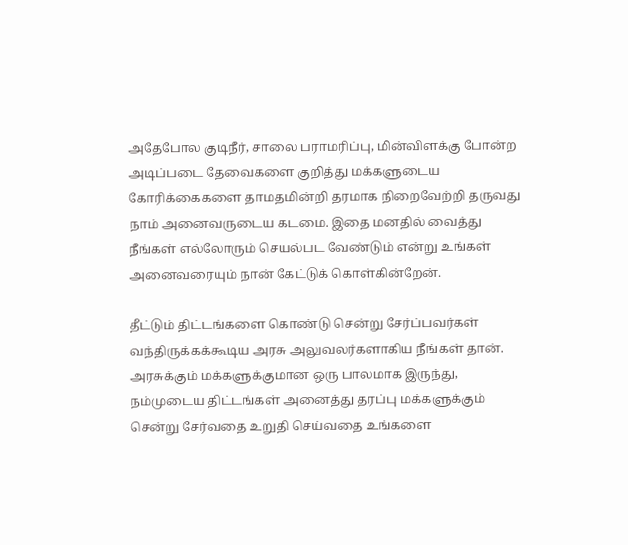அதேபோல குடிநீர், சாலை பராமரிப்பு, மின்விளக்கு போன்ற அடிப்படை தேவைகளை குறித்து மக்களுடைய கோரிக்கைகளை தாமதமின்றி தரமாக நிறைவேற்றி தருவது நாம் அனைவருடைய கடமை. இதை மனதில் வைத்து நீங்கள் எல்லோரும் செயல்பட வேண்டும் என்று உங்கள் அனைவரையும் நான் கேட்டுக் கொள்கின்றேன்.

தீட்டும் திட்டங்களை கொண்டு சென்று சேர்ப்பவர்கள் வந்திருக்கக்கூடிய அரசு அலுவலர்களாகிய நீங்கள் தான். அரசுக்கும் மக்களுக்குமான ஒரு பாலமாக இருந்து, நம்முடைய திட்டங்கள் அனைத்து தரப்பு மக்களுக்கும் சென்று சேர்வதை உறுதி செய்வதை உங்களை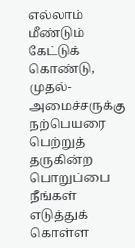எல்லாம் மீண்டும் கேட்டுக் கொண்டு, முதல்-அமைச்சருக்கு நற்பெயரை பெற்றுத் தருகின்ற பொறுப்பை நீங்கள் எடுத்துக் கொள்ள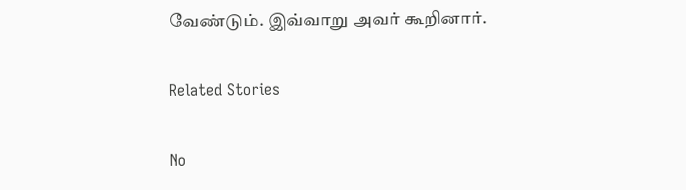வேண்டும். இவ்வாறு அவர் கூறினார்.

Related Stories

No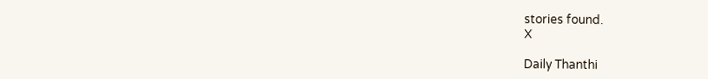stories found.
X

Daily Thanthi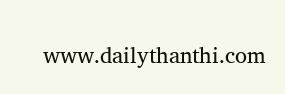www.dailythanthi.com